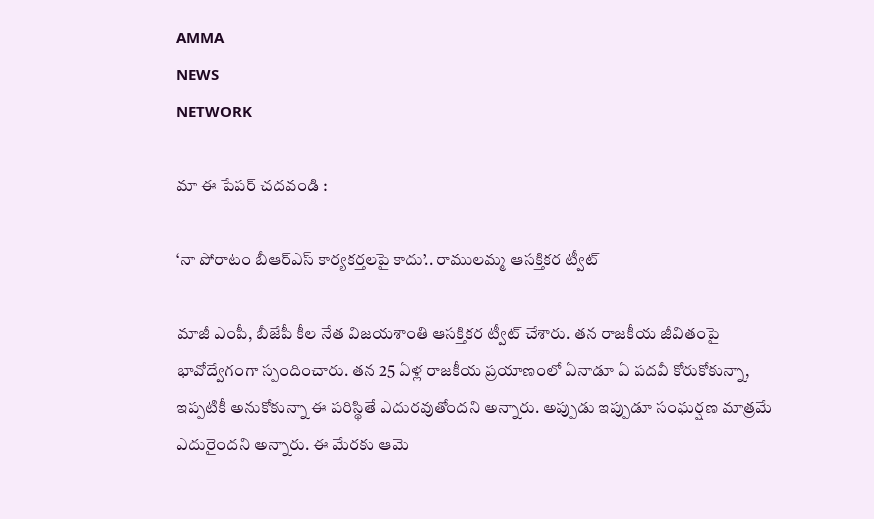AMMA
NEWS
NETWORK

మా ఈ పేపర్ చదవండి :

‘నా పోరాటం బీఆర్ఎస్ కార్యకర్తలపై కాదు’.. రాములమ్మ ఆసక్తికర ట్వీట్

మాజీ ఎంపీ, బీజేపీ కీల నేత విజయశాంతి ఆసక్తికర ట్వీట్ చేశారు. తన రాజకీయ జీవితంపై భావోద్వేగంగా స్పందించారు. తన 25 ఏళ్ల రాజకీయ ప్రయాణంలో ఏనాడూ ఏ పదవీ కోరుకోకున్నా, ఇప్పటికీ అనుకోకున్నా ఈ పరిస్థితే ఎదురవుతోందని అన్నారు. అప్పుడు ఇప్పుడూ సంఘర్షణ మాత్రమే ఎదురైందని అన్నారు. ఈ మేరకు ఆమె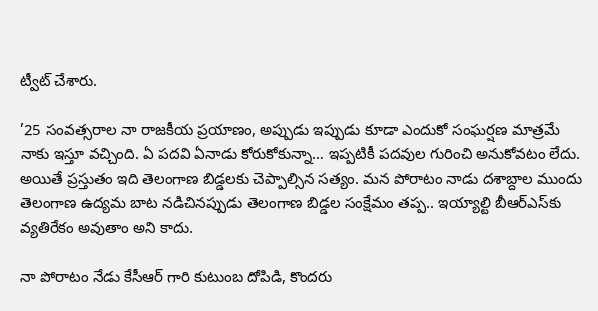ట్వీట్ చేశారు.

’25 సంవత్సరాల నా రాజకీయ ప్రయాణం, అప్పుడు ఇప్పుడు కూడా ఎందుకో సంఘర్షణ మాత్రమే నాకు ఇస్తూ వచ్చింది. ఏ పదవి ఏనాడు కోరుకోకున్నా… ఇప్పటికీ పదవుల గురించి అనుకోవటం లేదు. అయితే ప్రస్తుతం ఇది తెలంగాణ బిడ్డలకు చెప్పాల్సిన సత్యం. మన పోరాటం నాడు దశాబ్దాల ముందు తెలంగాణ ఉద్యమ బాట నడిచినప్పుడు తెలంగాణ బిడ్డల సంక్షేమం తప్ప.. ఇయ్యాల్టి బీఆర్ఎస్‌కు వ్యతిరేకం అవుతాం అని కాదు.

నా పోరాటం నేడు కేసీఆర్ గారి కుటుంబ దోపిడి, కొందరు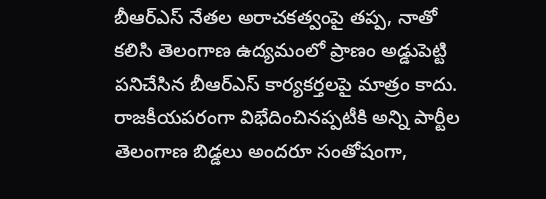బీఆర్ఎస్ నేతల అరాచకత్వంపై తప్ప, నాతో కలిసి తెలంగాణ ఉద్యమంలో ప్రాణం అడ్డుపెట్టి పనిచేసిన బీఆర్ఎస్ కార్యకర్తలపై మాత్రం కాదు. రాజకీయపరంగా విభేదించినప్పటీకి అన్ని పార్టీల తెలంగాణ బిడ్డలు అందరూ సంతోషంగా,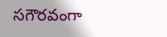సగౌరవంగా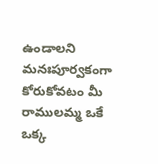ఉండాలని మనఃపూర్వకంగా కోరుకోవటం మీ రాములమ్మ ఒకే ఒక్క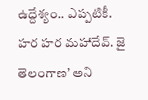ఉద్దేశ్యం.. ఎప్పటికీ. హర హర మహాదేవ్. జై తెలంగాణ’ అని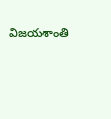విజయశాంతి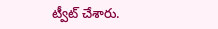ట్వీట్ చేశారు.